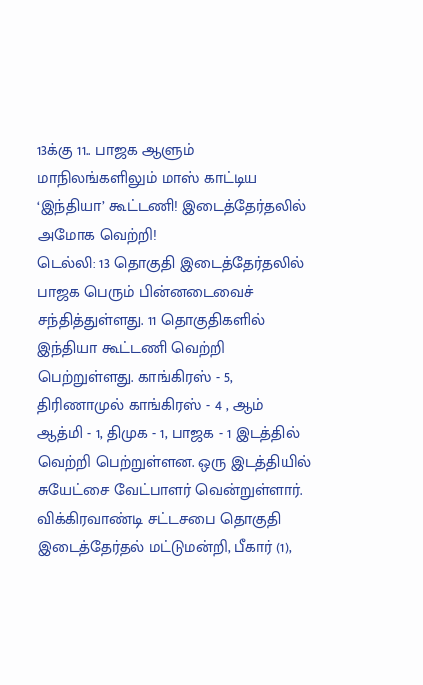13க்கு 11.. பாஜக ஆளும் மாநிலங்களிலும் மாஸ் காட்டிய ‘இந்தியா’ கூட்டணி! இடைத்தேர்தலில் அமோக வெற்றி!
டெல்லி: 13 தொகுதி இடைத்தேர்தலில் பாஜக பெரும் பின்னடைவைச் சந்தித்துள்ளது. 11 தொகுதிகளில் இந்தியா கூட்டணி வெற்றி பெற்றுள்ளது. காங்கிரஸ் - 5, திரிணாமுல் காங்கிரஸ் - 4 , ஆம் ஆத்மி - 1, திமுக - 1, பாஜக - 1 இடத்தில் வெற்றி பெற்றுள்ளன. ஒரு இடத்தியில் சுயேட்சை வேட்பாளர் வென்றுள்ளார்.
விக்கிரவாண்டி சட்டசபை தொகுதி இடைத்தேர்தல் மட்டுமன்றி, பீகார் (1),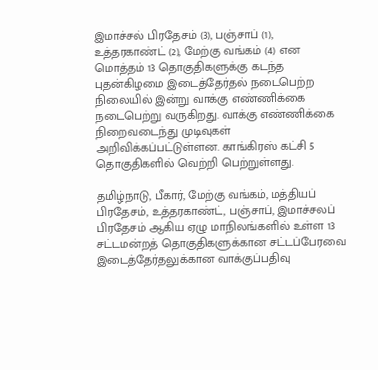இமாச்சல் பிரதேசம் (3), பஞ்சாப் (1), உத்தரகாண்ட் (2), மேற்கு வங்கம் (4) என மொத்தம் 13 தொகுதிகளுக்கு கடந்த புதன்கிழமை இடைத்தேர்தல் நடைபெற்ற நிலையில் இன்று வாக்கு எண்ணிக்கை நடைபெற்று வருகிறது. வாக்கு எண்ணிக்கை நிறைவடைந்து முடிவுகள் அறிவிக்கப்பட்டுள்ளன. காங்கிரஸ் கட்சி 5 தொகுதிகளில் வெற்றி பெற்றுள்ளது.

தமிழ்நாடு, பீகார், மேற்கு வங்கம், மத்தியப் பிரதேசம், உத்தரகாண்ட், பஞ்சாப், இமாச்சலப் பிரதேசம் ஆகிய ஏழு மாநிலங்களில் உள்ள 13 சட்டமன்றத் தொகுதிகளுக்கான சட்டப்பேரவை இடைத்தேர்தலுக்கான வாக்குப்பதிவு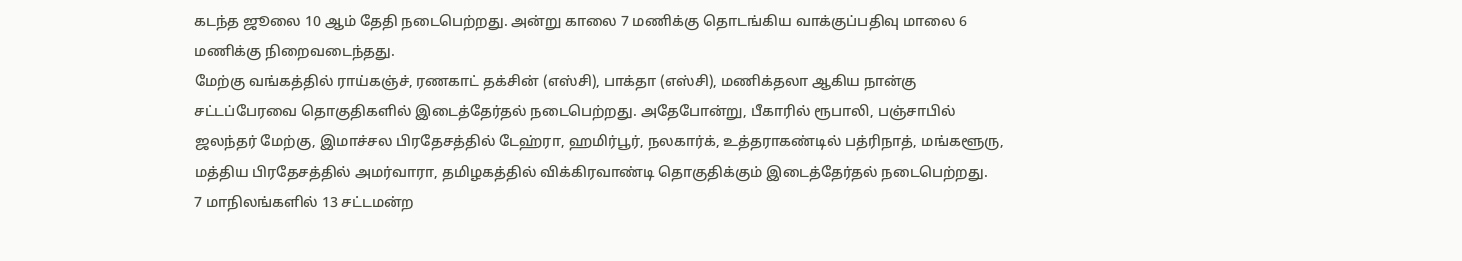கடந்த ஜூலை 10 ஆம் தேதி நடைபெற்றது. அன்று காலை 7 மணிக்கு தொடங்கிய வாக்குப்பதிவு மாலை 6 மணிக்கு நிறைவடைந்தது.
மேற்கு வங்கத்தில் ராய்கஞ்ச், ரணகாட் தக்சின் (எஸ்சி), பாக்தா (எஸ்சி), மணிக்தலா ஆகிய நான்கு சட்டப்பேரவை தொகுதிகளில் இடைத்தேர்தல் நடைபெற்றது. அதேபோன்று, பீகாரில் ரூபாலி, பஞ்சாபில் ஜலந்தர் மேற்கு, இமாச்சல பிரதேசத்தில் டேஹ்ரா, ஹமிர்பூர், நலகார்க், உத்தராகண்டில் பத்ரிநாத், மங்களூரு, மத்திய பிரதேசத்தில் அமர்வாரா, தமிழகத்தில் விக்கிரவாண்டி தொகுதிக்கும் இடைத்தேர்தல் நடைபெற்றது.
7 மாநிலங்களில் 13 சட்டமன்ற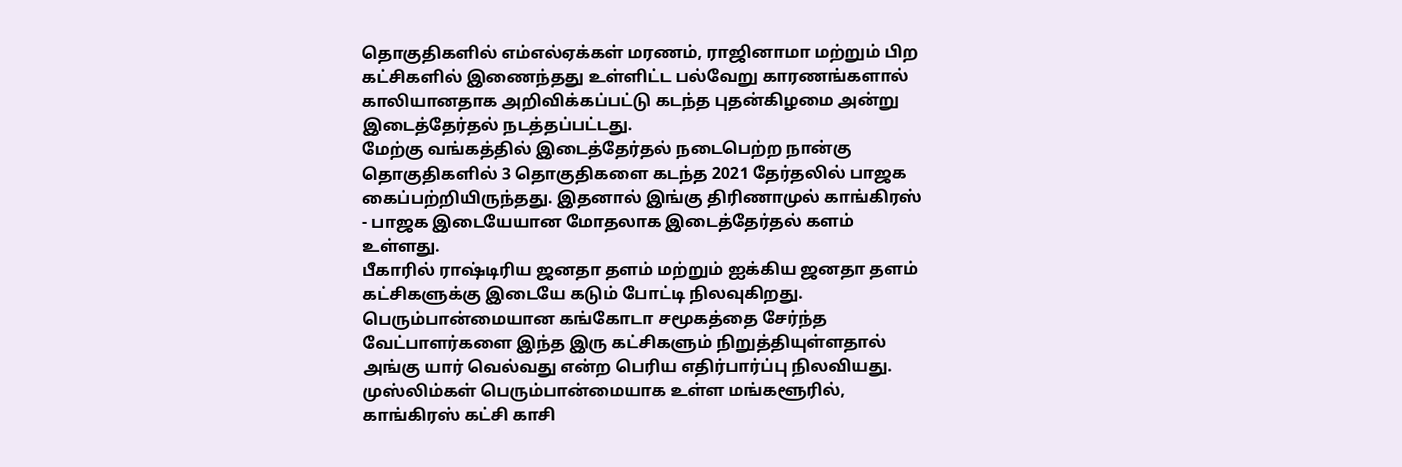தொகுதிகளில் எம்எல்ஏக்கள் மரணம், ராஜினாமா மற்றும் பிற கட்சிகளில் இணைந்தது உள்ளிட்ட பல்வேறு காரணங்களால் காலியானதாக அறிவிக்கப்பட்டு கடந்த புதன்கிழமை அன்று இடைத்தேர்தல் நடத்தப்பட்டது.
மேற்கு வங்கத்தில் இடைத்தேர்தல் நடைபெற்ற நான்கு தொகுதிகளில் 3 தொகுதிகளை கடந்த 2021 தேர்தலில் பாஜக கைப்பற்றியிருந்தது. இதனால் இங்கு திரிணாமுல் காங்கிரஸ் - பாஜக இடையேயான மோதலாக இடைத்தேர்தல் களம் உள்ளது.
பீகாரில் ராஷ்டிரிய ஜனதா தளம் மற்றும் ஐக்கிய ஜனதா தளம் கட்சிகளுக்கு இடையே கடும் போட்டி நிலவுகிறது. பெரும்பான்மையான கங்கோடா சமூகத்தை சேர்ந்த வேட்பாளர்களை இந்த இரு கட்சிகளும் நிறுத்தியுள்ளதால் அங்கு யார் வெல்வது என்ற பெரிய எதிர்பார்ப்பு நிலவியது.
முஸ்லிம்கள் பெரும்பான்மையாக உள்ள மங்களூரில், காங்கிரஸ் கட்சி காசி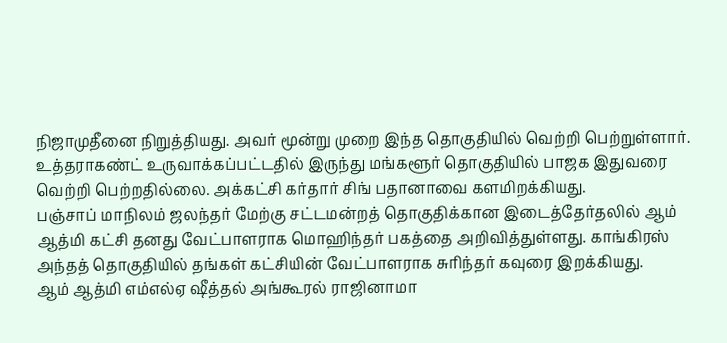நிஜாமுதீனை நிறுத்தியது. அவர் மூன்று முறை இந்த தொகுதியில் வெற்றி பெற்றுள்ளார். உத்தராகண்ட் உருவாக்கப்பட்டதில் இருந்து மங்களூர் தொகுதியில் பாஜக இதுவரை வெற்றி பெற்றதில்லை. அக்கட்சி கர்தார் சிங் பதானாவை களமிறக்கியது.
பஞ்சாப் மாநிலம் ஜலந்தர் மேற்கு சட்டமன்றத் தொகுதிக்கான இடைத்தேர்தலில் ஆம் ஆத்மி கட்சி தனது வேட்பாளராக மொஹிந்தர் பகத்தை அறிவித்துள்ளது. காங்கிரஸ் அந்தத் தொகுதியில் தங்கள் கட்சியின் வேட்பாளராக சுரிந்தர் கவுரை இறக்கியது.
ஆம் ஆத்மி எம்எல்ஏ ஷீத்தல் அங்கூரல் ராஜினாமா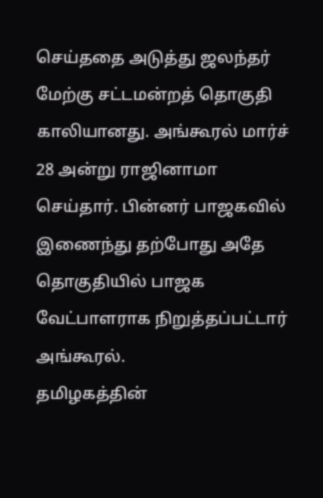செய்ததை அடுத்து ஜலந்தர் மேற்கு சட்டமன்றத் தொகுதி காலியானது. அங்கூரல் மார்ச் 28 அன்று ராஜினாமா செய்தார். பின்னர் பாஜகவில் இணைந்து தற்போது அதே தொகுதியில் பாஜக வேட்பாளராக நிறுத்தப்பட்டார் அங்கூரல்.
தமிழகத்தின்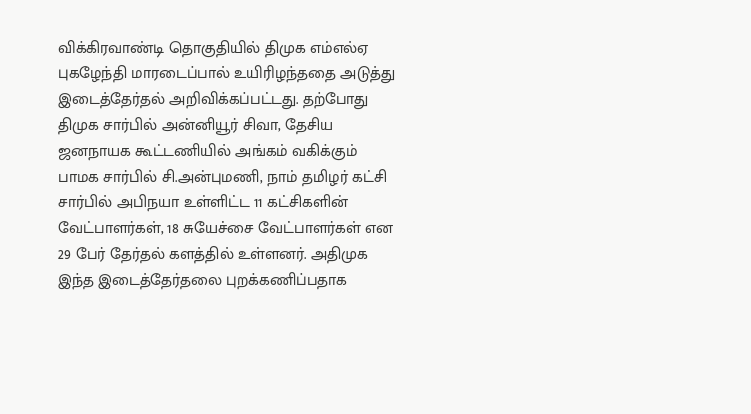விக்கிரவாண்டி தொகுதியில் திமுக எம்எல்ஏ புகழேந்தி மாரடைப்பால் உயிரிழந்ததை அடுத்து இடைத்தேர்தல் அறிவிக்கப்பட்டது. தற்போது திமுக சார்பில் அன்னியூர் சிவா, தேசிய ஜனநாயக கூட்டணியில் அங்கம் வகிக்கும் பாமக சார்பில் சி.அன்புமணி, நாம் தமிழர் கட்சி சார்பில் அபிநயா உள்ளிட்ட 11 கட்சிகளின் வேட்பாளர்கள், 18 சுயேச்சை வேட்பாளர்கள் என 29 பேர் தேர்தல் களத்தில் உள்ளனர். அதிமுக இந்த இடைத்தேர்தலை புறக்கணிப்பதாக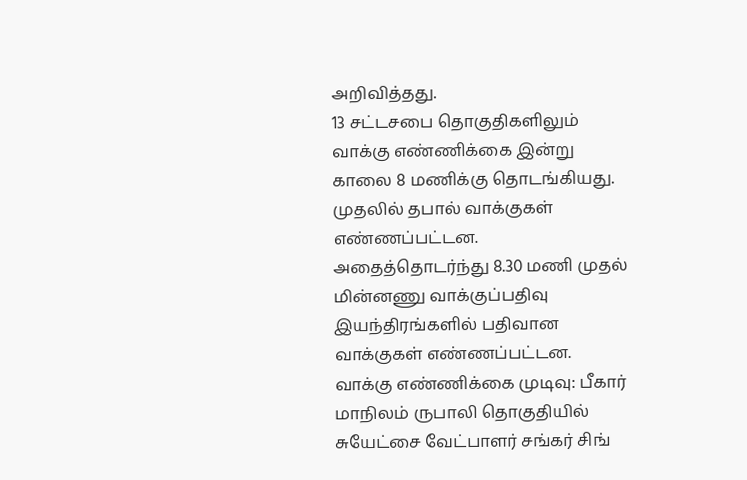அறிவித்தது.
13 சட்டசபை தொகுதிகளிலும் வாக்கு எண்ணிக்கை இன்று காலை 8 மணிக்கு தொடங்கியது. முதலில் தபால் வாக்குகள் எண்ணப்பட்டன. அதைத்தொடர்ந்து 8.30 மணி முதல் மின்னணு வாக்குப்பதிவு இயந்திரங்களில் பதிவான வாக்குகள் எண்ணப்பட்டன.
வாக்கு எண்ணிக்கை முடிவு: பீகார் மாநிலம் ருபாலி தொகுதியில் சுயேட்சை வேட்பாளர் சங்கர் சிங்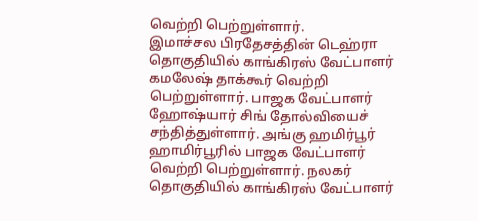வெற்றி பெற்றுள்ளார்.
இமாச்சல பிரதேசத்தின் டெஹ்ரா தொகுதியில் காங்கிரஸ் வேட்பாளர் கமலேஷ் தாக்கூர் வெற்றி பெற்றுள்ளார். பாஜக வேட்பாளர் ஹோஷ்யார் சிங் தோல்வியைச் சந்தித்துள்ளார். அங்கு ஹமிர்பூர் ஹாமிர்பூரில் பாஜக வேட்பாளர் வெற்றி பெற்றுள்ளார். நலகர் தொகுதியில் காங்கிரஸ் வேட்பாளர்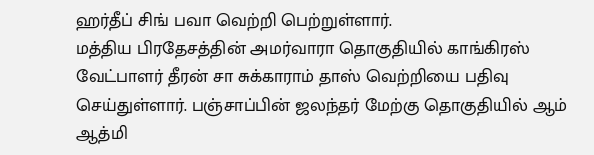ஹர்தீப் சிங் பவா வெற்றி பெற்றுள்ளார்.
மத்திய பிரதேசத்தின் அமர்வாரா தொகுதியில் காங்கிரஸ் வேட்பாளர் தீரன் சா சுக்காராம் தாஸ் வெற்றியை பதிவு செய்துள்ளார். பஞ்சாப்பின் ஜலந்தர் மேற்கு தொகுதியில் ஆம் ஆத்மி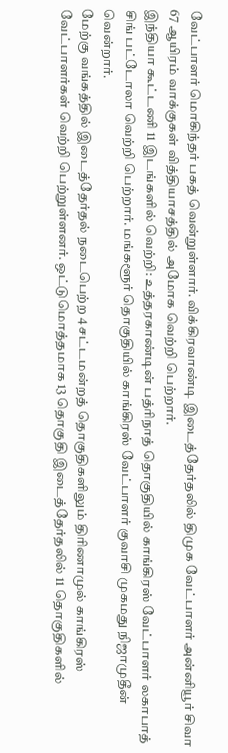வேட்பாளர் மொகிந்தர் பகத் வென்றுள்ளார். விக்கிரவாண்டி இடைத்தேர்தலில் திமுக வேட்பாளர் அன்னியூர் சிவா 67 ஆயிரம் வாக்குகள் வித்தியாசத்தில் அமோக வெற்றி பெற்றார்.
இந்தியா கூட்டணி 11 இடங்களில் வெற்றி: உத்தரகாண்டின் பத்ரிநாத் தொகுதியில் காங்கிரஸ் வேட்பாளர் லகாபாத் சிங் பட்டோலா வெற்றி பெற்றார். மங்களூர் தொகுதியில் காங்கிரஸ் வேட்பாளர் குவாசி முகமது நிஜாமுதீன் வென்றார்.
மேற்கு வங்கத்தில் இடைத்தேர்தல் நடைபெற்ற 4 சட்டமன்றத் தொகுதிகளிலும் திரிணாமுல் காங்கிரஸ் வேட்பாளர்கள் வெற்றி பெற்றுள்ளனர். ஒட்டுமொத்தமாக 13 தொகுதி இடைத்தேர்தலில் 11 தொகுதிகளில்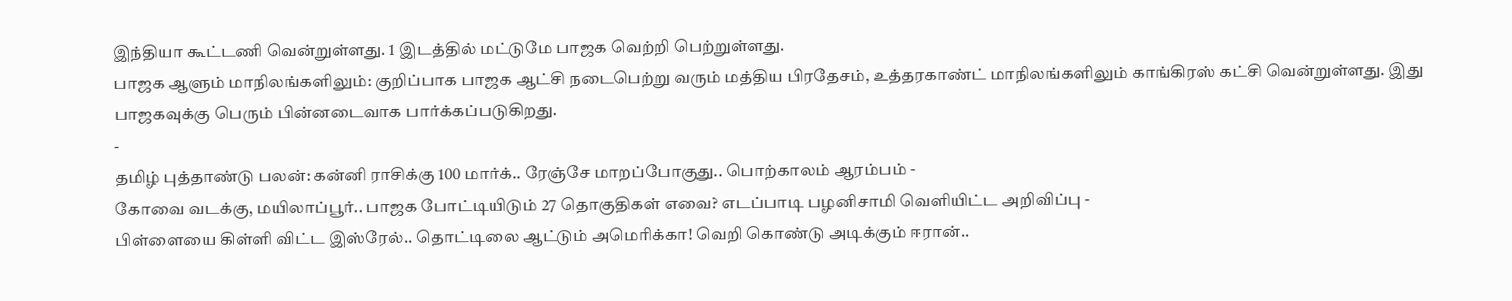இந்தியா கூட்டணி வென்றுள்ளது. 1 இடத்தில் மட்டுமே பாஜக வெற்றி பெற்றுள்ளது.
பாஜக ஆளும் மாநிலங்களிலும்: குறிப்பாக பாஜக ஆட்சி நடைபெற்று வரும் மத்திய பிரதேசம், உத்தரகாண்ட் மாநிலங்களிலும் காங்கிரஸ் கட்சி வென்றுள்ளது. இது பாஜகவுக்கு பெரும் பின்னடைவாக பார்க்கப்படுகிறது.
-
தமிழ் புத்தாண்டு பலன்: கன்னி ராசிக்கு 100 மார்க்.. ரேஞ்சே மாறப்போகுது.. பொற்காலம் ஆரம்பம் -
கோவை வடக்கு, மயிலாப்பூர்.. பாஜக போட்டியிடும் 27 தொகுதிகள் எவை? எடப்பாடி பழனிசாமி வெளியிட்ட அறிவிப்பு -
பிள்ளையை கிள்ளி விட்ட இஸ்ரேல்.. தொட்டிலை ஆட்டும் அமெரிக்கா! வெறி கொண்டு அடிக்கும் ஈரான்..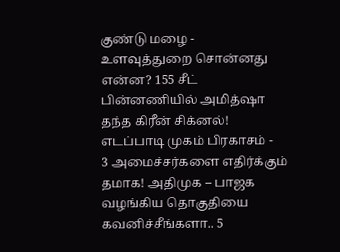குண்டு மழை -
உளவுத்துறை சொன்னது என்ன? 155 சீட் பின்னணியில் அமித்ஷா தந்த கிரீன் சிக்னல்! எடப்பாடி முகம் பிரகாசம் -
3 அமைச்சர்களை எதிர்க்கும் தமாக! அதிமுக – பாஜக வழங்கிய தொகுதியை கவனிச்சீங்களா.. 5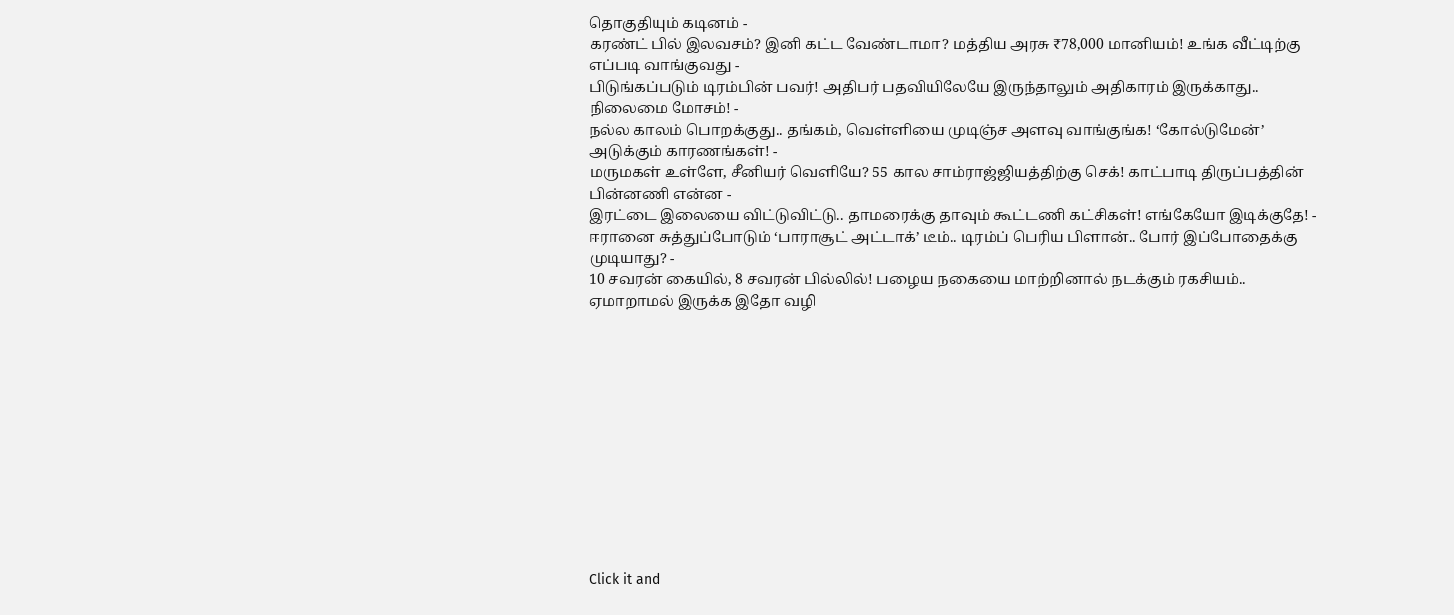தொகுதியும் கடினம் -
கரண்ட் பில் இலவசம்? இனி கட்ட வேண்டாமா? மத்திய அரசு ₹78,000 மானியம்! உங்க வீட்டிற்கு எப்படி வாங்குவது -
பிடுங்கப்படும் டிரம்பின் பவர்! அதிபர் பதவியிலேயே இருந்தாலும் அதிகாரம் இருக்காது.. நிலைமை மோசம்! -
நல்ல காலம் பொறக்குது.. தங்கம், வெள்ளியை முடிஞ்ச அளவு வாங்குங்க! ‘கோல்டுமேன்’ அடுக்கும் காரணங்கள்! -
மருமகள் உள்ளே, சீனியர் வெளியே? 55 கால சாம்ராஜ்ஜியத்திற்கு செக்! காட்பாடி திருப்பத்தின் பின்னணி என்ன -
இரட்டை இலையை விட்டுவிட்டு.. தாமரைக்கு தாவும் கூட்டணி கட்சிகள்! எங்கேயோ இடிக்குதே! -
ஈரானை சுத்துப்போடும் ‘பாராசூட் அட்டாக்’ டீம்.. டிரம்ப் பெரிய பிளான்.. போர் இப்போதைக்கு முடியாது? -
10 சவரன் கையில், 8 சவரன் பில்லில்! பழைய நகையை மாற்றினால் நடக்கும் ரகசியம்.. ஏமாறாமல் இருக்க இதோ வழி












Click it and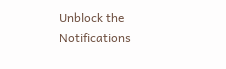Unblock the Notifications